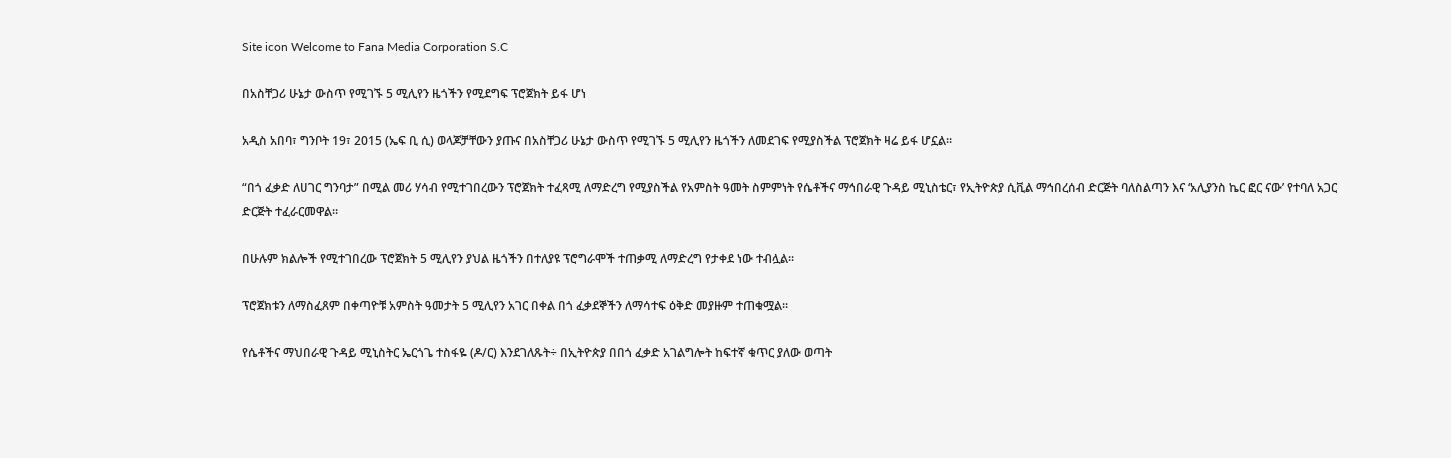Site icon Welcome to Fana Media Corporation S.C

በአስቸጋሪ ሁኔታ ውስጥ የሚገኙ 5 ሚሊየን ዜጎችን የሚደግፍ ፕሮጀክት ይፋ ሆነ

አዲስ አበባ፣ ግንቦት 19፣ 2015 (ኤፍ ቢ ሲ) ወላጆቻቸውን ያጡና በአስቸጋሪ ሁኔታ ውስጥ የሚገኙ 5 ሚሊየን ዜጎችን ለመደገፍ የሚያስችል ፕሮጀክት ዛሬ ይፋ ሆኗል።

“በጎ ፈቃድ ለሀገር ግንባታ” በሚል መሪ ሃሳብ የሚተገበረውን ፕሮጀክት ተፈጻሚ ለማድረግ የሚያስችል የአምስት ዓመት ስምምነት የሴቶችና ማኅበራዊ ጉዳይ ሚኒስቴር፣ የኢትዮጵያ ሲቪል ማኅበረሰብ ድርጅት ባለስልጣን እና ‘አሊያንስ ኬር ፎር ናው’ የተባለ አጋር ድርጅት ተፈራርመዋል።

በሁሉም ክልሎች የሚተገበረው ፕሮጀክት 5 ሚሊየን ያህል ዜጎችን በተለያዩ ፕሮግራሞች ተጠቃሚ ለማድረግ የታቀደ ነው ተብሏል፡፡

ፕሮጀክቱን ለማስፈጸም በቀጣዮቹ አምስት ዓመታት 5 ሚሊየን አገር በቀል በጎ ፈቃደኞችን ለማሳተፍ ዕቅድ መያዙም ተጠቁሟል።

የሴቶችና ማህበራዊ ጉዳይ ሚኒስትር ኤርጎጌ ተስፋዬ (ዶ/ር) እንደገለጹት÷ በኢትዮጵያ በበጎ ፈቃድ አገልግሎት ከፍተኛ ቁጥር ያለው ወጣት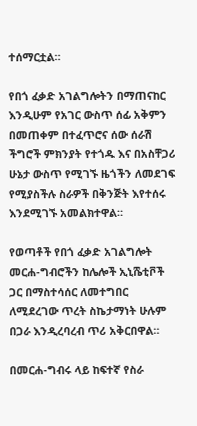ተሰማርቷል።

የበጎ ፈቃድ አገልግሎትን በማጠናከር እንዲሁም የአገር ውስጥ ሰፊ አቅምን በመጠቀም በተፈጥሮና ሰው ሰራሽ ችግሮች ምክንያት የተጎዱ እና በአስቸጋሪ ሁኔታ ውስጥ የሚገኙ ዜጎችን ለመደገፍ የሚያስችሉ ስራዎች በቅንጅት እየተሰሩ እንደሚገኙ አመልክተዋል።

የወጣቶች የበጎ ፈቃድ አገልግሎት መርሐ-ግብሮችን ከሌሎች ኢኒሼቲቮች ጋር በማስተሳሰር ለመተግበር ለሚደረገው ጥረት ስኬታማነት ሁሉም በጋራ እንዲረባረብ ጥሪ አቅርበዋል።

በመርሐ-ግብሩ ላይ ከፍተኛ የስራ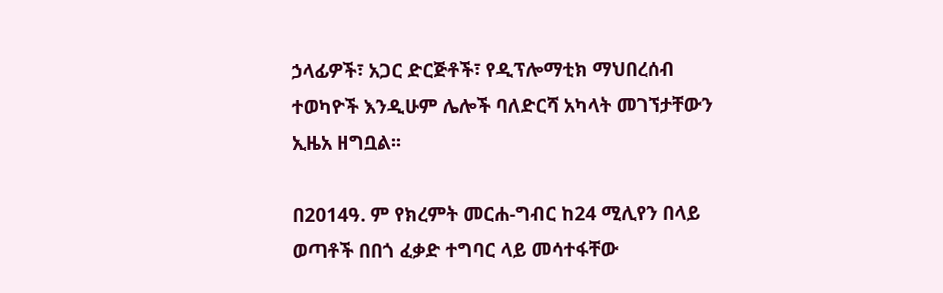ኃላፊዎች፣ አጋር ድርጅቶች፣ የዲፕሎማቲክ ማህበረሰብ ተወካዮች እንዲሁም ሌሎች ባለድርሻ አካላት መገኘታቸውን ኢዜአ ዘግቧል፡፡

በ2014ዓ. ም የክረምት መርሐ-ግብር ከ24 ሚሊየን በላይ ወጣቶች በበጎ ፈቃድ ተግባር ላይ መሳተፋቸው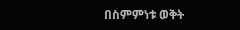በስምምነቱ ወቅት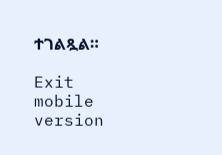ተገልጿል።

Exit mobile version